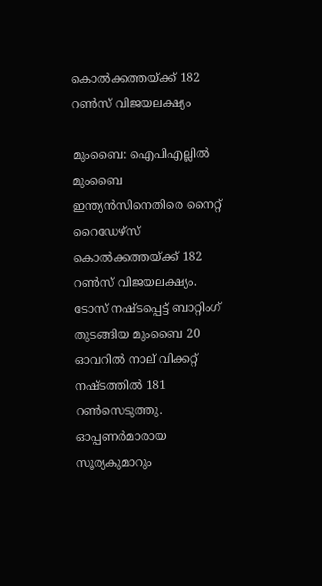കൊല്‍ക്കത്തയ്ക്ക് 182 റണ്‍സ് വിജയലക്ഷ്യം

മുംബൈ: ഐപിഎല്ലില്‍ മുംബൈ ഇന്ത്യന്‍സിനെതിരെ നൈറ്റ് റൈഡേഴ്സ് കൊല്‍ക്കത്തയ്ക്ക് 182 റണ്‍സ് വിജയലക്ഷ്യം. ടോസ് നഷ്ടപ്പെട്ട് ബാറ്റിംഗ് തുടങ്ങിയ മുംബൈ 20 ഓവറില്‍ നാല് വിക്കറ്റ് നഷ്ടത്തില്‍ 181 റണ്‍സെടുത്തു. ഓപ്പണര്‍മാരായ സൂര്യകുമാറും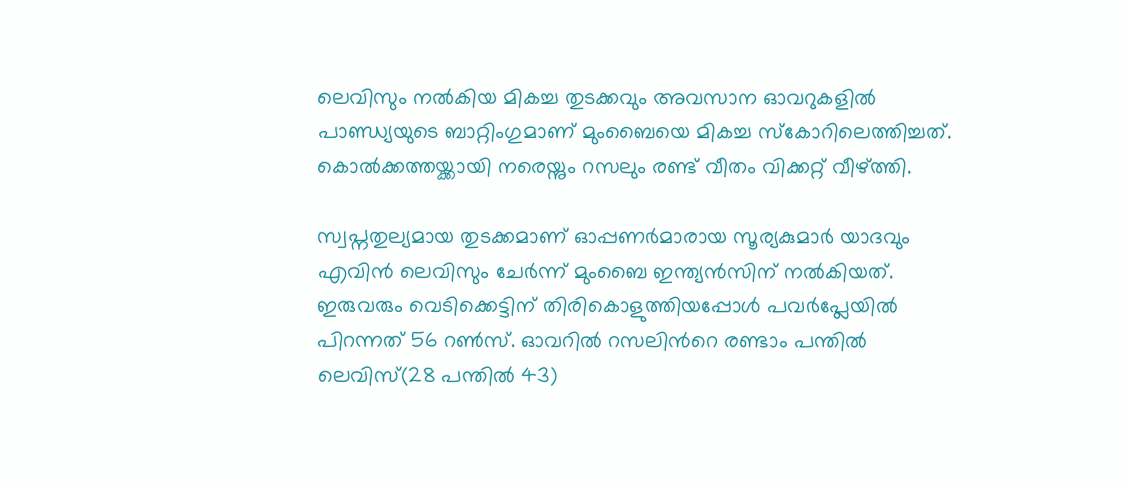ലെവിസും നല്‍കിയ മികച്ച തുടക്കവും അവസാന ഓവറുകളില്‍ പാണ്ഡ്യയുടെ ബാറ്റിംഗുമാണ് മുംബൈയെ മികച്ച സ്കോറിലെത്തിച്ചത്. കൊല്‍ക്കത്തയ്ക്കായി നരെയ്നും റസലും രണ്ട് വീതം വിക്കറ്റ് വീഴ്ത്തി.

സ്വപ്നതുല്യമായ തുടക്കമാണ് ഓപ്പണര്‍മാരായ സൂര്യകുമാര്‍ യാദവും എവിന്‍ ലെവിസും ചേര്‍ന്ന് മുംബൈ ഇന്ത്യന്‍സിന് നല്‍കിയത്. ഇരുവരും വെടിക്കെട്ടിന് തിരികൊളുത്തിയപ്പോള്‍ പവര്‍പ്ലേയില്‍ പിറന്നത് 56 റണ്‍സ്. ഓവറില്‍ റസലിന്‍റെ രണ്ടാം പന്തില്‍ ലെവിസ്(28 പന്തില്‍ 43)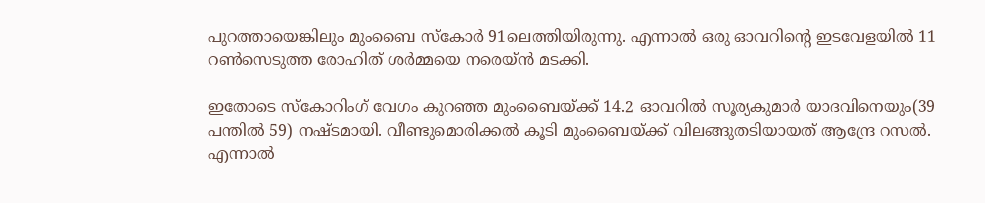പുറത്തായെങ്കിലും മുംബൈ സ്കോര്‍ 91ലെത്തിയിരുന്നു. എന്നാല്‍ ഒരു ഓവറിന്‍റെ ഇടവേളയില്‍ 11 റണ്‍സെടുത്ത രോഹിത് ശര്‍മ്മയെ നരെയ്‌ന്‍ മടക്കി.

ഇതോടെ സ്കോറിംഗ് വേഗം കുറഞ്ഞ മുംബൈയ്ക്ക് 14.2 ഓവറില്‍ സൂര്യകുമാര്‍ യാദവിനെയും(39 പന്തില്‍ 59) നഷ്ടമായി. വീണ്ടുമൊരിക്കല്‍ കൂടി മുംബൈയ്ക്ക് വിലങ്ങുതടിയായത് ആന്ദ്രേ റസല്‍. എന്നാല്‍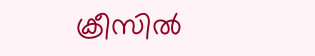ക്രീസില്‍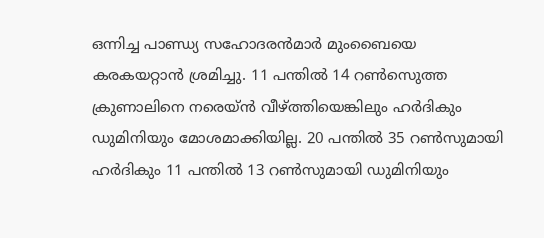ഒന്നിച്ച പാണ്ഡ്യ സഹോദരന്‍മാര്‍ മുംബൈയെ കരകയറ്റാന്‍ ശ്രമിച്ചു. 11 പന്തില്‍ 14 റണ്‍സെുത്ത ക്രുണാലിനെ നരെയ്ന്‍ വീഴ്ത്തിയെങ്കിലും ഹര്‍ദികും ഡുമിനിയും മോശമാക്കിയില്ല. 20 പന്തില്‍ 35 റണ്‍സുമായി ഹര്‍ദികും 11 പന്തില്‍ 13 റണ്‍സുമായി ഡുമിനിയും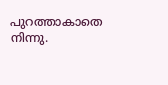പുറത്താകാതെ നിന്നു.